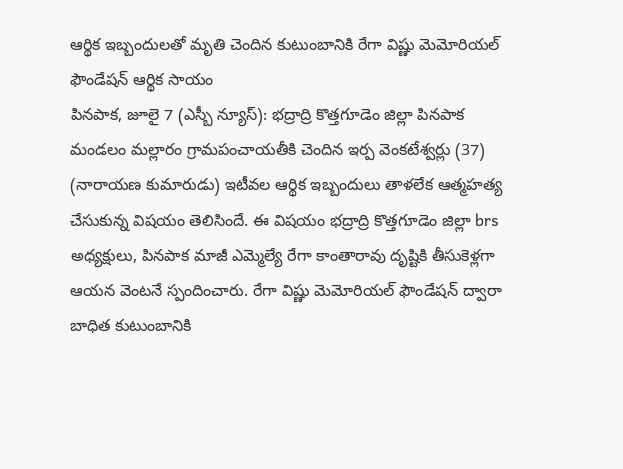ఆర్థిక ఇబ్బందులతో మృతి చెందిన కుటుంబానికి రేగా విష్ణు మెమోరియల్ ఫౌండేషన్ ఆర్థిక సాయం
పినపాక, జూలై 7 (ఎస్బీ న్యూస్): భద్రాద్రి కొత్తగూడెం జిల్లా పినపాక మండలం మల్లారం గ్రామపంచాయతీకి చెందిన ఇర్ప వెంకటేశ్వర్లు (37) (నారాయణ కుమారుడు) ఇటీవల ఆర్థిక ఇబ్బందులు తాళలేక ఆత్మహత్య చేసుకున్న విషయం తెలిసిందే. ఈ విషయం భద్రాద్రి కొత్తగూడెం జిల్లా brs అధ్యక్షులు, పినపాక మాజీ ఎమ్మెల్యే రేగా కాంతారావు దృష్టికి తీసుకెళ్లగా ఆయన వెంటనే స్పందించారు. రేగా విష్ణు మెమోరియల్ ఫౌండేషన్ ద్వారా బాధిత కుటుంబానికి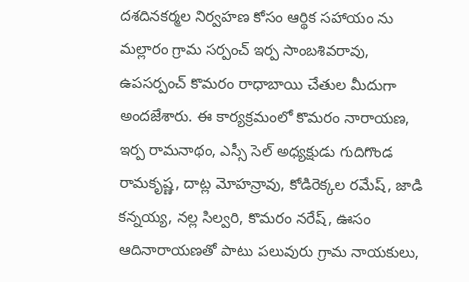దశదినకర్మల నిర్వహణ కోసం ఆర్థిక సహాయం ను మల్లారం గ్రామ సర్పంచ్ ఇర్ప సాంబశివరావు, ఉపసర్పంచ్ కొమరం రాధాబాయి చేతుల మీదుగా అందజేశారు. ఈ కార్యక్రమంలో కొమరం నారాయణ, ఇర్ప రామనాథం, ఎస్సీ సెల్ అధ్యక్షుడు గుదిగొండ రామకృష్ణ, దాట్ల మోహన్రావు, కోడిరెక్కల రమేష్, జాడి కన్నయ్య, నల్ల సిల్వరి, కొమరం నరేష్, ఊసం ఆదినారాయణతో పాటు పలువురు గ్రామ నాయకులు,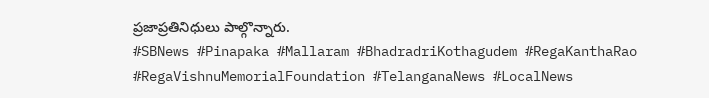ప్రజాప్రతినిధులు పాల్గొన్నారు.
#SBNews #Pinapaka #Mallaram #BhadradriKothagudem #RegaKanthaRao #RegaVishnuMemorialFoundation #TelanganaNews #LocalNews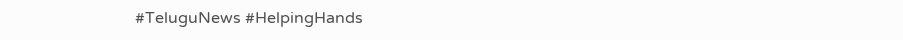#TeluguNews #HelpingHands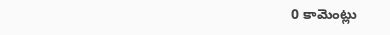0 కామెంట్లు